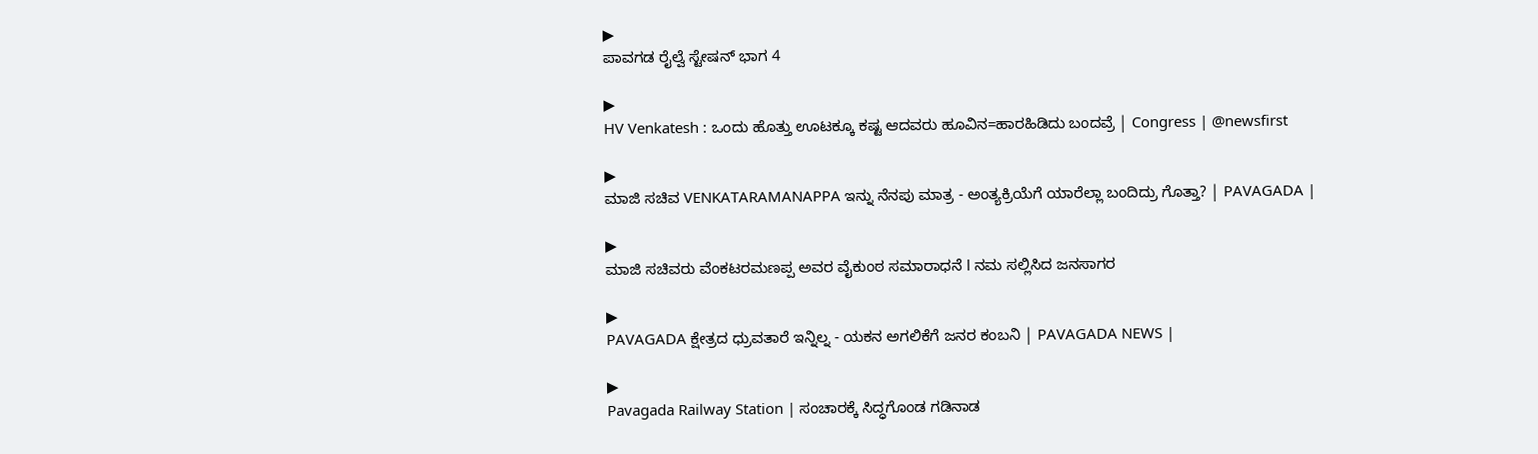▶
ಪಾವಗಡ ರೈಲ್ವೆ ಸ್ಟೇಷನ್ ಭಾಗ 4

▶
HV Venkatesh : ಒಂದು ಹೊತ್ತು ಊಟಕ್ಕೂ ಕಷ್ಟ ಆದವರು ಹೂವಿನ=ಹಾರಹಿಡಿದು ಬಂದವ್ರೆ | Congress | @newsfirst

▶
ಮಾಜಿ ಸಚಿವ VENKATARAMANAPPA ಇನ್ನು ನೆನಪು ಮಾತ್ರ - ಅಂತ್ಯಕ್ರಿಯೆಗೆ ಯಾರೆಲ್ಲಾ ಬಂದಿದ್ರು ಗೊತ್ತಾ? | PAVAGADA |

▶
ಮಾಜಿ ಸಚಿವರು ವೆಂಕಟರಮಣಪ್ಪ ಅವರ ವೈಕುಂಠ ಸಮಾರಾಧನೆ l ನಮ ಸಲ್ಲಿಸಿದ ಜನಸಾಗರ

▶
PAVAGADA ಕ್ಷೇತ್ರದ ಧ್ರುವತಾರೆ ಇನ್ನಿಲ್ನ - ಯಕನ ಅಗಲಿಕೆಗೆ ಜನರ ಕಂಬನಿ | PAVAGADA NEWS |

▶
Pavagada Railway Station | ಸಂಚಾರಕ್ಕೆ ಸಿದ್ಧಗೊಂಡ ಗಡಿನಾಡ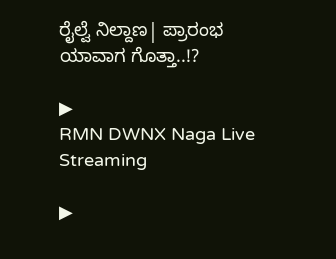ರೈಲ್ವೆ ನಿಲ್ದಾಣ| ಪ್ರಾರಂಭ ಯಾವಾಗ ಗೊತ್ತಾ..!?

▶
RMN DWNX Naga Live Streaming

▶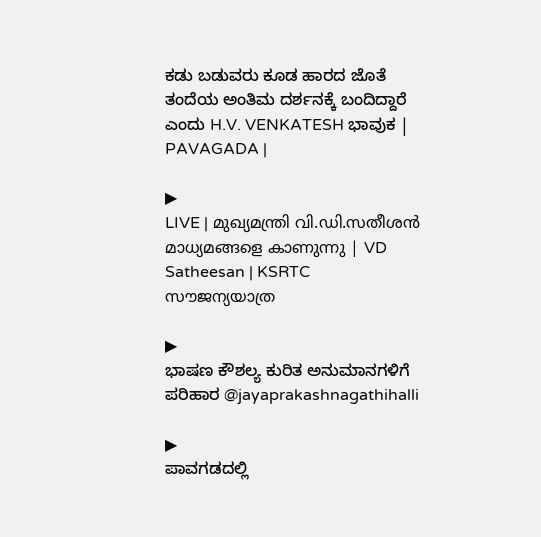ಕಡು ಬಡುವರು ಕೂಡ ಹಾರದ ಜೊತೆ ತಂದೆಯ ಅಂತಿಮ ದರ್ಶನಕ್ಕೆ ಬಂದಿದ್ದಾರೆ ಎಂದು H.V. VENKATESH ಭಾವುಕ | PAVAGADA |

▶
LIVE | മുഖ്യമന്ത്രി വി.ഡി.സതീശൻ മാധ്യമങ്ങളെ കാണുന്നു | VD Satheesan | KSRTC സൗജന്യയാത്ര

▶
ಭಾಷಣ ಕೌಶಲ್ಯ ಕುರಿತ ಅನುಮಾನಗಳಿಗೆ ಪರಿಹಾರ @jayaprakashnagathihalli

▶
ಪಾವಗಡದಲ್ಲಿ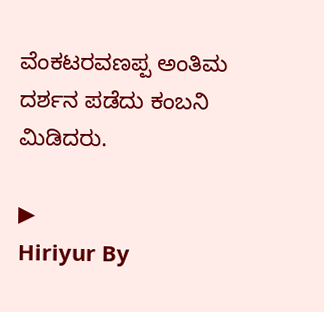ವೆಂಕಟರವಣಪ್ಪ ಅಂತಿಮ ದರ್ಶನ ಪಡೆದು ಕಂಬನಿ ಮಿಡಿದರು.

▶
Hiriyur By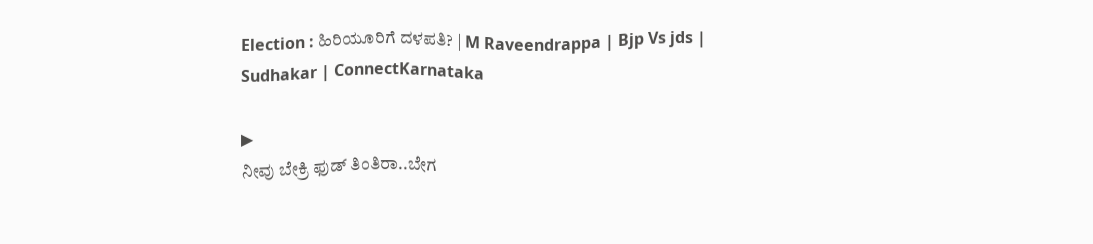Election : ಹಿರಿಯೂರಿಗೆ ದಳಪತಿ? | M Raveendrappa | Bjp Vs jds | Sudhakar | ConnectKarnataka

▶
ನೀವು ಬೇಕ್ರಿ ಫುಡ್ ತಿಂತಿರಾ..ಬೇಗ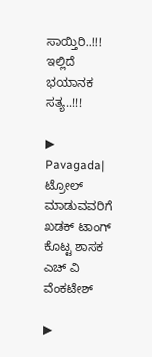ಸಾಯ್ತಿರಿ..!!! ಇಲ್ಲಿದೆ ಭಯಾನಕ ಸತ್ಯ..!!!

▶
Pavagada| ಟ್ರೋಲ್ ಮಾಡುವವರಿಗೆ ಖಡಕ್ ಟಾಂಗ್ ಕೊಟ್ಟ ಶಾಸಕ ಎಚ್ ವಿ ವೆಂಕಟೇಶ್

▶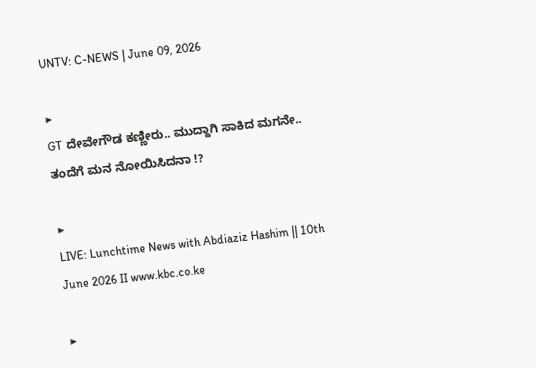UNTV: C-NEWS | June 09, 2026

▶
GT ದೇವೇಗೌಡ ಕಣ್ಣೀರು.. ಮುದ್ದಾಗಿ ಸಾಕಿದ ಮಗನೇ.. ತಂದೆಗೆ ಮನ ನೋಯಿಸಿದನಾ !?

▶
LIVE: Lunchtime News with Abdiaziz Hashim || 10th June 2026 II www.kbc.co.ke

▶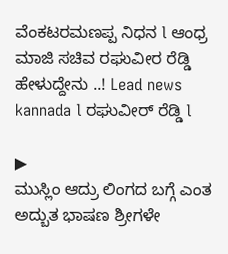ವೆಂಕಟರಮಣಪ್ಪ ನಿಧನ l ಆಂಧ್ರ ಮಾಜಿ ಸಚಿವ ರಘುವೀರ ರೆಡ್ಡಿ ಹೇಳುದ್ದೇನು ..! Lead news kannada l ರಘುವೀರ್ ರೆಡ್ಡಿ l

▶
ಮುಸ್ಲಿಂ ಆದ್ರು ಲಿಂಗದ ಬಗ್ಗೆ ಎಂತ ಅದ್ಬುತ ಭಾಷಣ ಶ್ರೀಗಳೇ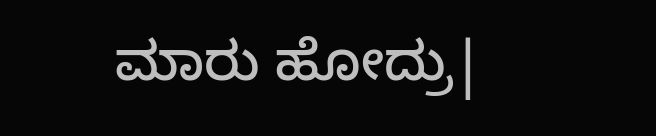ಮಾರು ಹೋದ್ರು|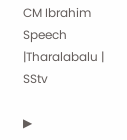CM Ibrahim Speech |Tharalabalu | SStv

▶